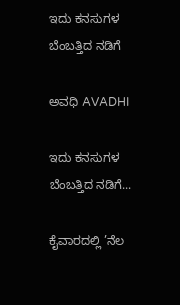ಇದು ಕನಸುಗಳ ಬೆಂಬತ್ತಿದ ನಡಿಗೆ‍

ಅವಧಿ AVADHI

ಇದು ಕನಸುಗಳ ಬೆಂಬತ್ತಿದ ನಡಿಗೆ...

ಕೈವಾರದಲ್ಲಿ ’ನೆಲ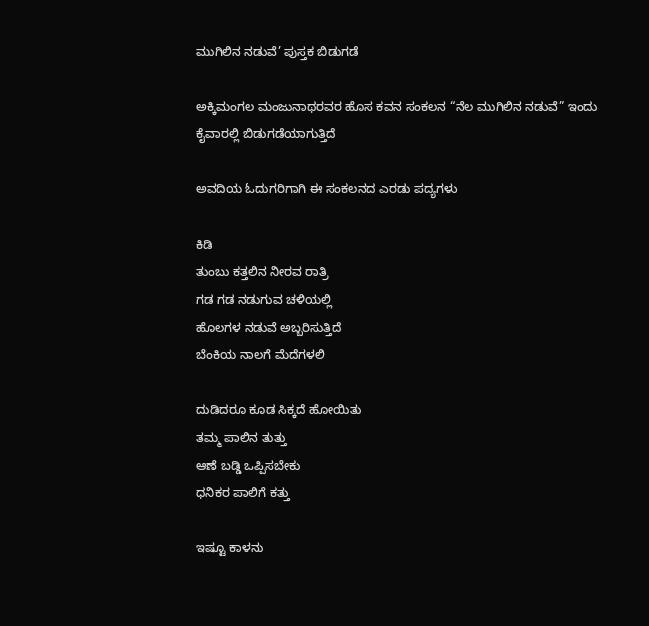ಮುಗಿಲಿನ ನಡುವೆ’ ಪುಸ್ತಕ ಬಿಡುಗಡೆ

ಅಕ್ಕಿಮಂಗಲ ಮಂಜುನಾಥರವರ ಹೊಸ ಕವನ ಸಂಕಲನ “ನೆಲ ಮುಗಿಲಿನ ನಡುವೆ” ಇಂದು ಕೈವಾರಲ್ಲಿ ಬಿಡುಗಡೆಯಾಗುತ್ತಿದೆ

ಅವದಿಯ ಓದುಗರಿಗಾಗಿ ಈ ಸಂಕಲನದ ಎರಡು ಪದ್ಯಗಳು

ಕಿಡಿ
ತುಂಬು ಕತ್ತಲಿನ ನೀರವ ರಾತ್ರಿ
ಗಡ ಗಡ ನಡುಗುವ ಚಳಿಯಲ್ಲಿ
ಹೊಲಗಳ ನಡುವೆ ಅಬ್ಬರಿಸುತ್ತಿದೆ
ಬೆಂಕಿಯ ನಾಲಗೆ ಮೆದೆಗಳಲಿ

ದುಡಿದರೂ ಕೂಡ ಸಿಕ್ಕದೆ ಹೋಯಿತು
ತಮ್ಮ ಪಾಲಿನ ತುತ್ತು
ಆಣೆ ಬಡ್ಡಿ ಒಪ್ಪಿಸಬೇಕು
ಧನಿಕರ ಪಾಲಿಗೆ ಕತ್ತು

ಇಷ್ಟೂ ಕಾಳನು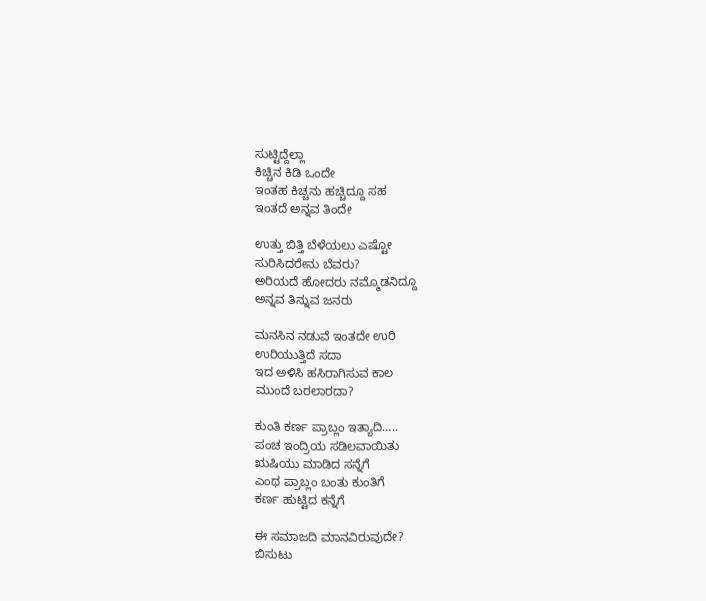ಸುಟ್ಟಿದ್ದೆಲ್ಲಾ
ಕಿಚ್ಚಿನ ಕಿಡಿ ಒಂದೇ
ಇಂತಹ ಕಿಚ್ಚನು ಹಚ್ಚಿದ್ದೂ ಸಹ
ಇಂತದೆ ಅನ್ನವ ತಿಂದೇ

ಉತ್ತು ಬಿತ್ತಿ ಬೆಳೆಯಲು ಎಷ್ಟೋ
ಸುರಿಸಿದರೇನು ಬೆವರು?
ಅರಿಯದೆ ಹೋದರು ನಮ್ಮೊಡನಿದ್ದೂ
ಅನ್ನವ ತಿನ್ನುವ ಜನರು

ಮನಸಿನ ನಡುವೆ ಇಂತದೇ ಉರಿ
ಉರಿಯುತ್ತಿದೆ ಸದಾ
ಇದ ಅಳಿಸಿ ಹಸಿರಾಗಿಸುವ ಕಾಲ
ಮುಂದೆ ಬರಲಾರದಾ?

ಕುಂತಿ ಕರ್ಣ ಪ್ರಾಬ್ಲಂ ಇತ್ಯಾದಿ…..
ಪಂಚ ಇಂದ್ರಿಯ ಸಡಿಲವಾಯಿತು
ಋಷಿಯು ಮಾಡಿದ ಸನ್ನೆಗೆ
ಎಂಥ ಪ್ರಾಬ್ಲಂ ಬಂತು ಕುಂತಿಗೆ
ಕರ್ಣ ಹುಟ್ಟಿದ ಕನ್ನೆಗೆ

ಈ ಸಮಾಜದಿ ಮಾನವಿರುವುದೇ?
ಬಿಸುಟು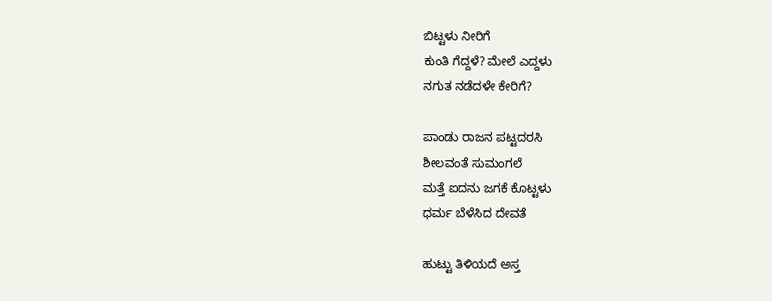ಬಿಟ್ಟಳು ನೀರಿಗೆ
ಕುಂತಿ ಗೆದ್ದಳೆ? ಮೇಲೆ ಎದ್ದಳು
ನಗುತ ನಡೆದಳೇ ಕೇರಿಗೆ?

ಪಾಂಡು ರಾಜನ ಪಟ್ಟದರಸಿ
ಶೀಲವಂತೆ ಸುಮಂಗಲೆ
ಮತ್ತೆ ಐದನು ಜಗಕೆ ಕೊಟ್ಟಳು
ಧರ್ಮ ಬೆಳೆಸಿದ ದೇವತೆ

ಹುಟ್ಟು ತಿಳಿಯದೆ ಅಸ್ತ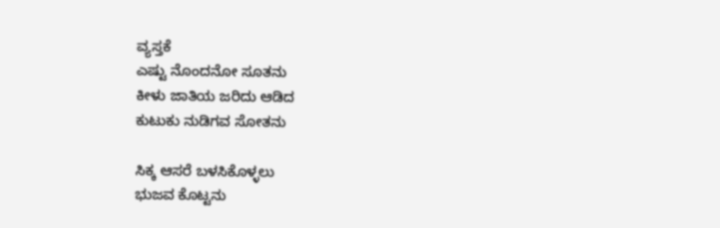ವ್ಯಸ್ತಕೆ
ಎಷ್ಟು ನೊಂದನೋ ಸೂತನು
ಕೀಳು ಜಾತಿಯ ಜರಿದು ಆಡಿದ
ಕುಟುಕು ನುಡಿಗವ ಸೋತನು

ಸಿಕ್ಕ ಆಸರೆ ಬಳಸಿಕೊಳ್ಳಲು
ಭುಜವ ಕೊಟ್ಟನು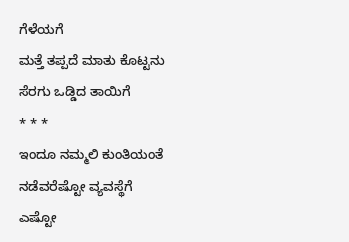ಗೆಳೆಯಗೆ
ಮತ್ತೆ ತಪ್ಪದೆ ಮಾತು ಕೊಟ್ಟನು
ಸೆರಗು ಒಡ್ಡಿದ ತಾಯಿಗೆ
* * *
ಇಂದೂ ನಮ್ಮಲಿ ಕುಂತಿಯಂತೆ
ನಡೆವರೆಷ್ಟೋ ವ್ಯವಸ್ಥೆಗೆ
ಎಷ್ಟೋ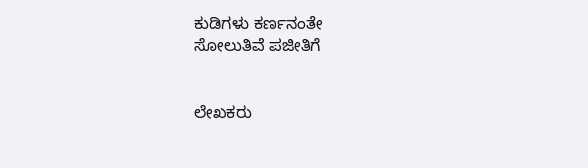ಕುಡಿಗಳು ಕರ್ಣನಂತೇ
ಸೋಲುತಿವೆ ಪಜೀತಿಗೆ


ಲೇಖಕರು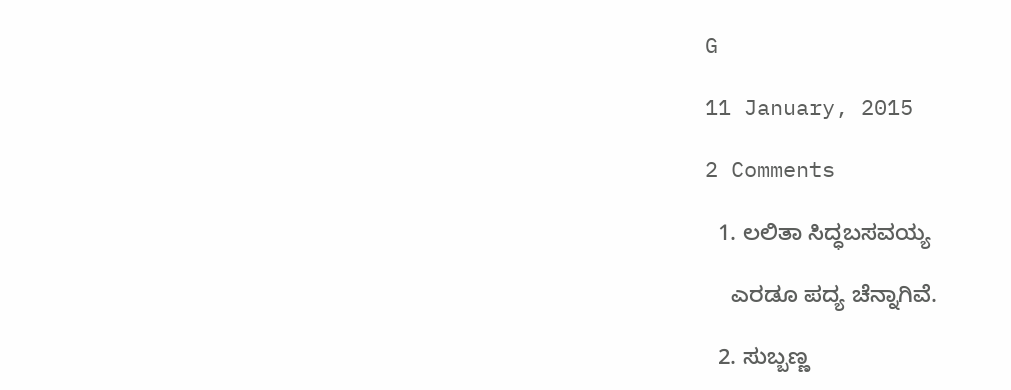G

11 January, 2015

2 Comments

  1. ಲಲಿತಾ ಸಿದ್ಧಬಸವಯ್ಯ

    ಎರಡೂ ಪದ್ಯ ಚೆನ್ನಾಗಿವೆ.

  2. ಸುಬ್ಬಣ್ಣ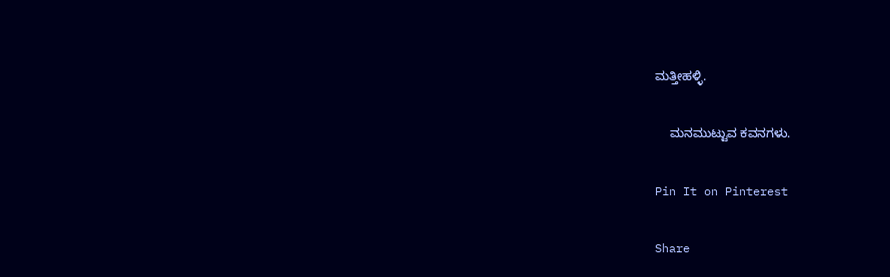ಮತ್ತೀಹಳ್ಳಿ.

    ಮನಮುಟ್ಟುವ ಕವನಗಳು.

Pin It on Pinterest

Share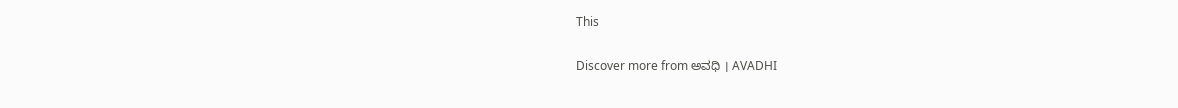This

Discover more from ಅವಧಿ । AVADHI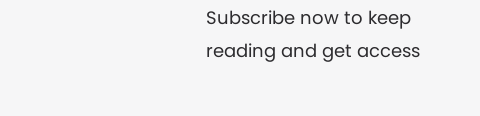Subscribe now to keep reading and get access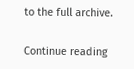to the full archive.

Continue reading